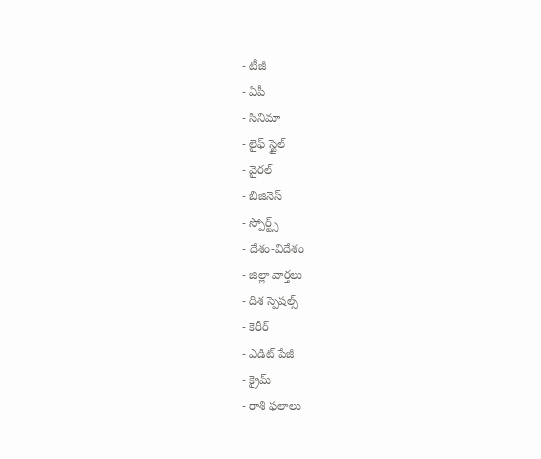- టీజీ
- ఏపీ
- సినిమా
- లైఫ్ స్టైల్
- వైరల్
- బిజినెస్
- స్పోర్ట్స్
- దేశం-విదేశం
- జిల్లా వార్తలు
- దిశ స్పెషల్స్
- కెరీర్
- ఎడిట్ పేజీ
- క్రైమ్
- రాశి ఫలాలు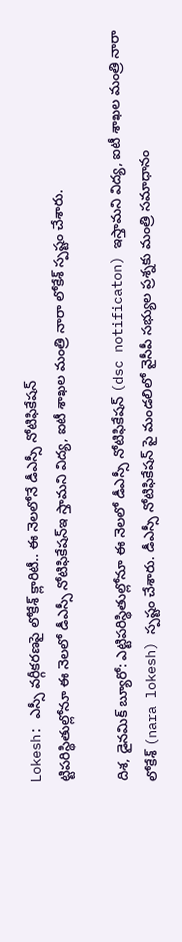Lokesh: ఎస్సీ వర్గీకరణపై లోకేశ్ క్లారిటీ.. ఈ నెలలోనే డీఎస్సీ నోటిఫికేషన్
ట్టిపరిస్థితుల్లోనూ ఈ నెలలో డీఎస్సీ నోటిఫికేషన్ఇ స్తామని విద్య, ఐటీ శాఖల మంత్రి నారా లోకేశ్ స్పష్టం చేశారు.

దిశ, డైనమిక్ బ్యూరో: ఎట్టిపరిస్థితుల్లోనూ ఈ నెలలో డీఎస్సీ నోటిఫికేషన్ (dsc notificaton) ఇస్తామని విద్య, ఐటీ శాఖల మంత్రి నారా లోకేశ్ (nara lokesh) స్పష్టం చేశారు. డీఎస్సీ నోటిఫికేషన్ పై మండలిలో వైసీపీ సభ్యుల ప్రశ్నకు మంత్రి సమాధానం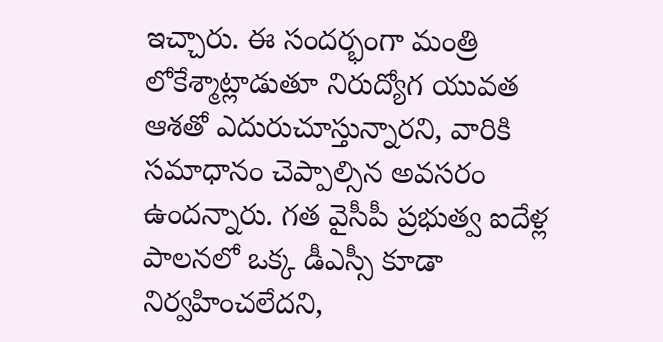ఇచ్చారు. ఈ సందర్భంగా మంత్రి లోకేశ్మాట్లాడుతూ నిరుద్యోగ యువత ఆశతో ఎదురుచూస్తున్నారని, వారికి సమాధానం చెప్పాల్సిన అవసరం ఉందన్నారు. గత వైసీపీ ప్రభుత్వ ఐదేళ్ల పాలనలో ఒక్క డీఎస్సీ కూడా నిర్వహించలేదని,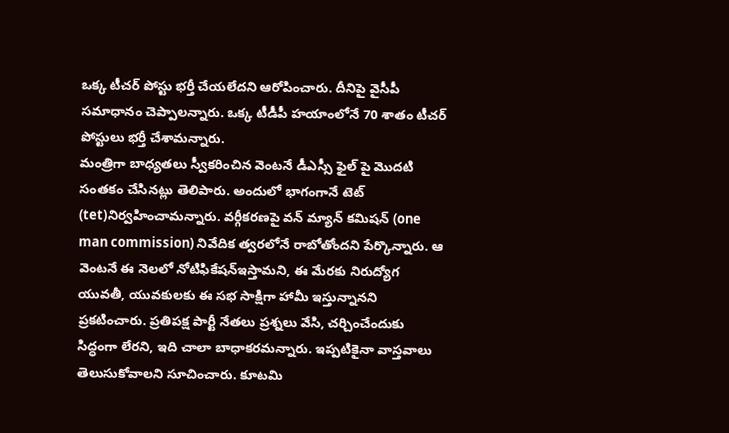ఒక్క టీచర్ పోస్టు భర్తీ చేయలేదని ఆరోపించారు. దీనిపై వైసీపీ సమాధానం చెప్పాలన్నారు. ఒక్క టీడీపీ హయాంలోనే 70 శాతం టీచర్ పోస్టులు భర్తీ చేశామన్నారు.
మంత్రిగా బాధ్యతలు స్వీకరించిన వెంటనే డీఎస్సీ ఫైల్ పై మొదటి సంతకం చేసినట్లు తెలిపారు. అందులో భాగంగానే టెట్ (tet)నిర్వహించామన్నారు. వర్గీకరణపై వన్ మ్యాన్ కమిషన్ (one man commission) నివేదిక త్వరలోనే రాబోతోందని పేర్కొన్నారు. ఆ వెంటనే ఈ నెలలో నోటిఫికేషన్ఇస్తామని, ఈ మేరకు నిరుద్యోగ యువతీ, యువకులకు ఈ సభ సాక్షిగా హామీ ఇస్తున్నానని ప్రకటించారు. ప్రతిపక్ష పార్టీ నేతలు ప్రశ్నలు వేసి, చర్చించేందుకు సిద్ధంగా లేరని, ఇది చాలా బాధాకరమన్నారు. ఇప్పటికైనా వాస్తవాలు తెలుసుకోవాలని సూచించారు. కూటమి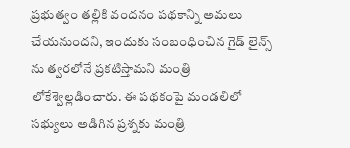ప్రభుత్వం తల్లికి వందనం పథకాన్ని అమలు చేయనుందని, ఇందుకు సంబంధించిన గైడ్ లైన్స్ ను త్వరలోనే ప్రకటిస్తామని మంత్రి లోకేశ్వెల్లడించారు. ఈ పథకంపై మండలిలో సభ్యులు అడిగిన ప్రశ్నకు మంత్రి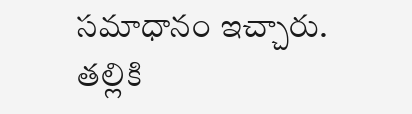సమాధానం ఇచ్చారు. తల్లికి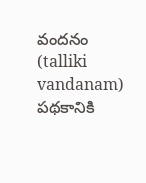వందనం (talliki vandanam) పథకానికి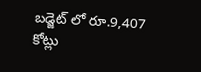బడ్జెట్ లో రూ.9,407 కోట్లు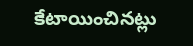కేటాయించినట్లు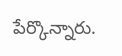పేర్కొన్నారు.